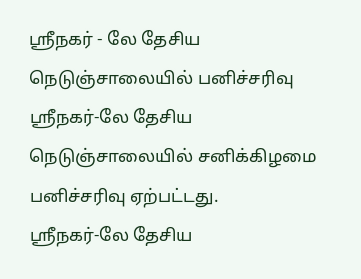ஸ்ரீநகர் - லே தேசிய நெடுஞ்சாலையில் பனிச்சரிவு
ஸ்ரீநகர்-லே தேசிய நெடுஞ்சாலையில் சனிக்கிழமை பனிச்சரிவு ஏற்பட்டது.
ஸ்ரீநகர்-லே தேசிய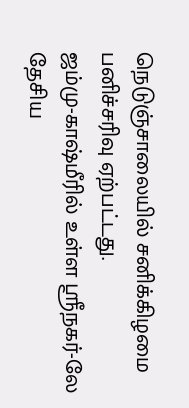நெடுஞ்சாலையில் சனிக்கிழமை பனிச்சரிவு ஏற்பட்டது.
ஜம்மு-காஷ்மீரில் உள்ள ஸ்ரீநகர்-லே தேசிய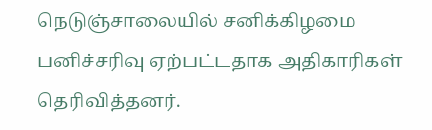நெடுஞ்சாலையில் சனிக்கிழமை பனிச்சரிவு ஏற்பட்டதாக அதிகாரிகள் தெரிவித்தனர்.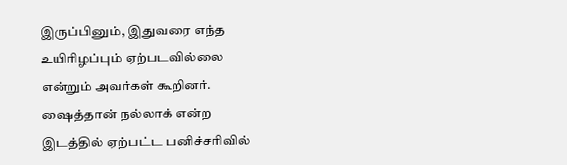இருப்பினும், இதுவரை எந்த உயிரிழப்பும் ஏற்படவில்லை என்றும் அவர்கள் கூறினர்.
ஷைத்தான் நல்லாக் என்ற இடத்தில் ஏற்பட்ட பனிச்சரிவில்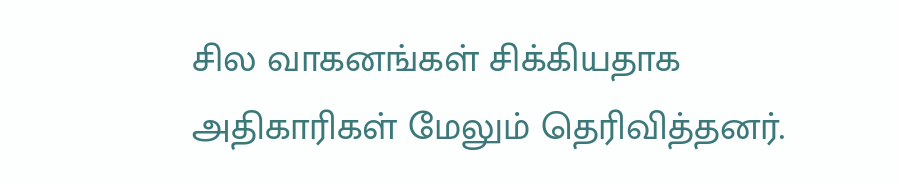சில வாகனங்கள் சிக்கியதாக அதிகாரிகள் மேலும் தெரிவித்தனர்.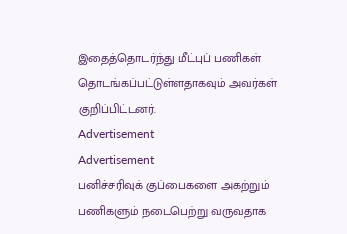இதைத்தொடர்ந்து மீட்புப் பணிகள் தொடங்கப்பட்டுள்ளதாகவும் அவர்கள் குறிப்பிட்டனர்.
Advertisement
Advertisement
பனிச்சரிவுக் குப்பைகளை அகற்றும் பணிகளும் நடைபெற்று வருவதாக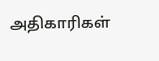அதிகாரிகள்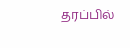தரப்பில்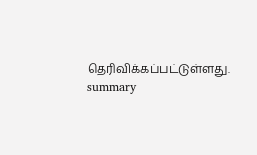தெரிவிக்கப்பட்டுள்ளது.
summary